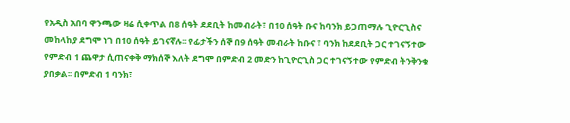የአዲስ አበባ ዋንጫው ዛሬ ሲቀጥል በ8 ሰዓት ደደቢት ከመብራት፣ በ10 ሰዓት ቡና ከባንክ ይጋጠማሉ ጊዮርጊስና መከላከያ ደግሞ ነገ በ10 ሰዓት ይገናኛሉ፡፡ የፊታችን ሰኞ በ9 ሰዓት መብራት ከቡና ፣ ባንክ ከደደቢት ጋር ተገናኝተው የምድብ 1 ጨዋታ ሲጠናቀቅ ማክሰኞ እለት ደግሞ በምድብ 2 መድን ከጊዮርጊስ ጋር ተገናኝተው የምድብ ትንቅንቁ ያበቃል፡፡ በምድብ 1 ባንክ፣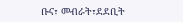ቡና፣ መብራት፣ደደቢት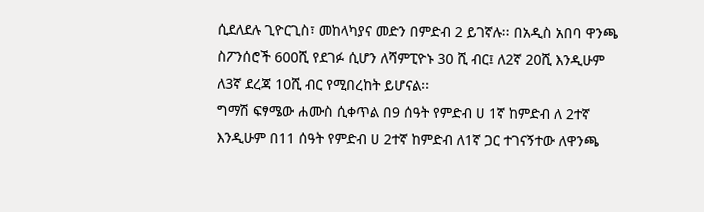ሲደለደሉ ጊዮርጊስ፣ መከላካያና መድን በምድብ 2 ይገኛሉ፡፡ በአዲስ አበባ ዋንጫ ስፖንሰሮች 600ሺ የደገፉ ሲሆን ለሻምፒዮኑ 30 ሺ ብር፤ ለ2ኛ 20ሺ እንዲሁም ለ3ኛ ደረጃ 10ሺ ብር የሚበረከት ይሆናል፡፡
ግማሽ ፍፃሜው ሐሙስ ሲቀጥል በ9 ሰዓት የምድብ ሀ 1ኛ ከምድብ ለ 2ተኛ እንዲሁም በ11 ሰዓት የምድብ ሀ 2ተኛ ከምድብ ለ1ኛ ጋር ተገናኝተው ለዋንጫ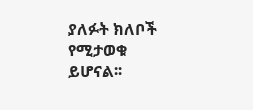ያለፉት ክለቦች የሚታወቁ ይሆናል፡፡